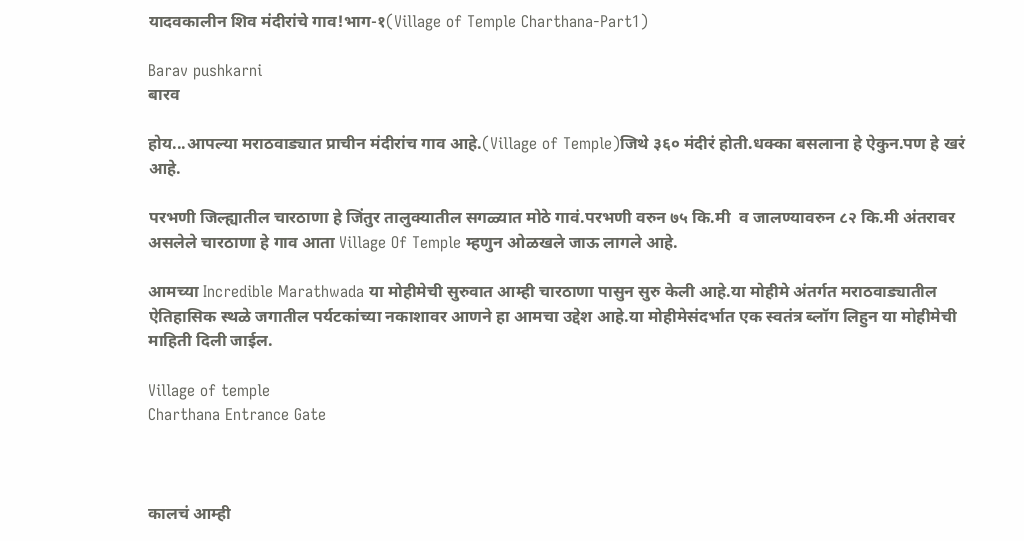यादवकालीन शिव मंदीरांचे गाव!भाग-१(Village of Temple Charthana-Part1)

Barav pushkarni
बारव

होय...आपल्या मराठवाड्यात प्राचीन मंदीरांच गाव आहे.(Village of Temple)जिथे ३६० मंदीरं होती.धक्का बसलाना हे ऐकुन.पण हे खरं आहे.

परभणी जिल्ह्यातील चारठाणा हे जिंतुर तालुक्यातील सगळ्यात मोठे गावं.परभणी वरुन ७५ कि.मी  व जालण्यावरुन ८२ कि.मी अंतरावर असलेले चारठाणा हे गाव आता Village Of Temple म्हणुन ओळखले जाऊ लागले आहे.

आमच्या Incredible Marathwada या मोहीमेची सुरुवात आम्ही चारठाणा पासुन सुरु केली आहे.या मोहीमे अंतर्गत मराठवाड्यातील ऐतिहासिक स्थळे जगातील पर्यटकांच्या नकाशावर आणने हा आमचा उद्देश आहे.या मोहीमेसंदर्भात एक स्वतंत्र ब्लॉग लिहुन या मोहीमेची माहिती दिली जाईल.

Village of temple
Charthana Entrance Gate



कालचं आम्ही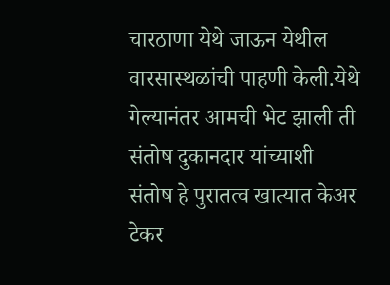चारठाणा येथे जाऊन येथील वारसास्थळांची पाहणी केली.येथे गेल्यानंतर आमची भेट झाली ती संतोष दुकानदार यांच्याशी संतोष हे पुरातत्व खात्यात केअर टेकर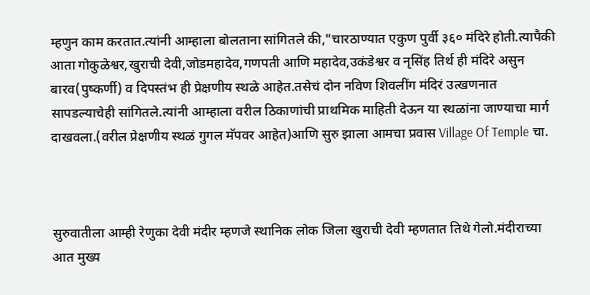म्हणुन काम करतात.त्यांनी आम्हाला बोलताना सांगितले की,"चारठाण्यात एकुण पुर्वी ३६० मंदिरे होती.त्यापैकी आता गोकुळेश्वर,खुराची देवी,जोडमहादेव,गणपती आणि महादेव,उकंडेश्वर व नृसिंह तिर्थ ही मंदिरे असुन बारव(पुष्कर्णी) व दिपस्तंभ ही प्रेक्षणीय स्थळे आहेत.तसेचं दोन नविण शिवलींग मंदिरं उत्खणनात सापडल्याचेही सांगितले.त्यांनी आम्हाला वरील ठिकाणांची प्राथमिक माहिती देऊन या स्थळांना जाण्याचा मार्ग दाखवला.(वरील प्रेक्षणीय स्थळं गुगल मॅपवर आहेत)आणि सुरु झाला आमचा प्रवास Village Of Temple चा.



सुरुवातीला आम्ही रेणुका देवी मंदीर म्हणजे स्थानिक लोक जिला खुराची देवी म्हणतात तिथे गेलो.मंदीराच्या आत मुख्य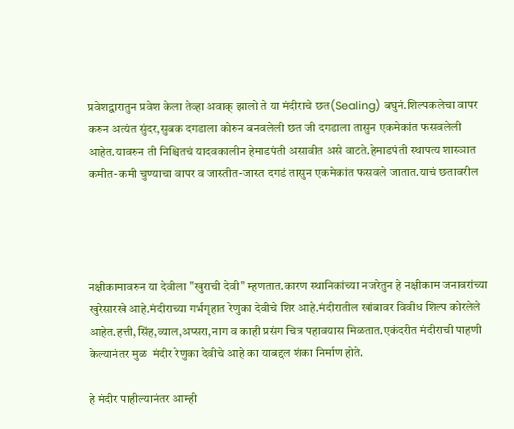प्रवेशद्वारातुन प्रवेश केला तेव्हा अवाक् झालो ते या मंदीराचे छत(Sealing) बघुनं.शिल्पकलेचा वापर करुन अत्यंत सुंदर,सुबक दगडाला कोरुन बनवलेली छत जी दगडाला तासुन एकमेकांत फसवलेली आहेत.यावरुन ती निश्चितचं यादवकालीन हेमाडपंती असावीत असे वाटते.हेमाडपंती स्थापत्य शास्ञात कमीत-कमी चुण्याचा वापर व जास्तीत-जास्त दगडं तासुन एकमेकांत फसवले जातात.याचं छतावरील




नक्षीकामावरुन या देवीला "खुराची देवी" म्हणतात.कारण स्थानिकांच्या नजरेतुन हे नक्षीकाम जनावरांच्या खुरेसारखे आहे.मंदीराच्या गर्भगृहात रेणुका देवीचे शिर आहे.मंदीरातील खांबावर विवीध शिल्प कोरलेले आहेत.हत्ती,सिंह,व्याल,अप्सरा,नाग व काही प्रसंग चित्र पहावयास मिळतात.एकंदरीत मंदीराची पाहणी केल्यानंतर मुळ  मंदीर रेणुका देवीचे आहे का याबद्दल शंका निर्माण होते.

हे मंदीर पाहील्यानंतर आम्ही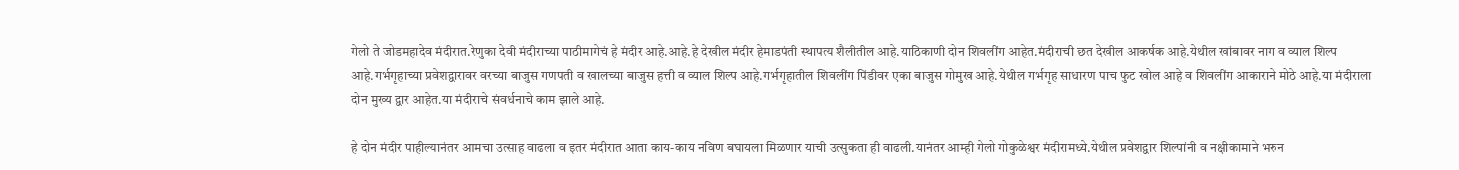गेलो ते जोडमहादेव मंदीरात.रेणुका देवी मंदीराच्या पाठीमागेचं हे मंदीर आहे.आहे.हे देखील मंदीर हेमाडपंती स्थापत्य शैलीतील आहे.याठिकाणी दोन शिवलींग आहेत.मंदीराची छत देखील आकर्षक आहे.येथील खांबावर नाग व व्याल शिल्प आहे.गर्भगृहाच्या प्रवेशद्वारावर वरच्या बाजुस गणपती व खालच्या बाजुस हत्ती व व्याल शिल्प आहे.गर्भगृहातील शिवलींग पिंडीवर एका बाजुस गोमुख आहे.येथील गर्भगृह साधारण पाच फुट खोल आहे व शिवलींग आकाराने मोठे आहे.या मंदीराला दोन मुख्य द्वार आहेत.या मंदीराचे संवर्धनाचे काम झाले आहे.

हे दोन मंदीर पाहील्यानंतर आमचा उत्साह वाढला व इतर मंदीरात आता काय-काय नविण बघायला मिळणार याची उत्सुकता ही वाढली.यानंतर आम्ही गेलो गोकुळेश्वर मंदीरामध्ये.येथील प्रवेशद्वार शिल्पांनी व नक्षीकामाने भरुन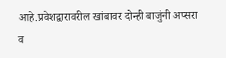आहे.प्रवेशद्वारावरील खांबावर दोन्ही बाजुंनी अप्सरा व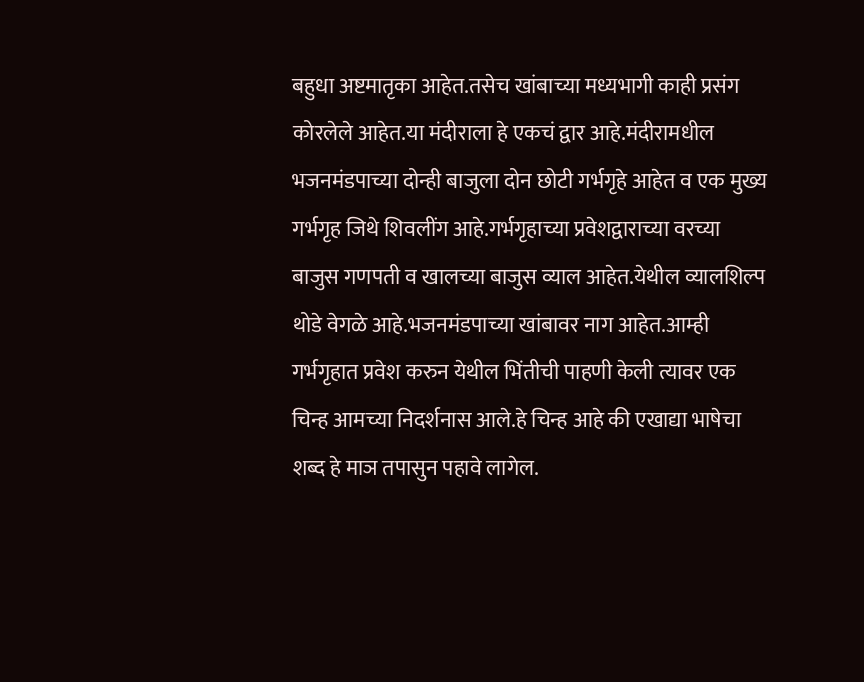बहुधा अष्टमातृका आहेत.तसेच खांबाच्या मध्यभागी काही प्रसंग कोरलेले आहेत.या मंदीराला हे एकचं द्वार आहे.मंदीरामधील भजनमंडपाच्या दोन्ही बाजुला दोन छोटी गर्भगृहे आहेत व एक मुख्य गर्भगृह जिथे शिवलींग आहे.गर्भगृहाच्या प्रवेशद्वाराच्या वरच्या बाजुस गणपती व खालच्या बाजुस व्याल आहेत.येथील व्यालशिल्प थोडे वेगळे आहे.भजनमंडपाच्या खांबावर नाग आहेत.आम्ही गर्भगृहात प्रवेश करुन येथील भिंतीची पाहणी केली त्यावर एक चिन्ह आमच्या निदर्शनास आले.हे चिन्ह आहे की एखाद्या भाषेचा शब्द हे माञ तपासुन पहावे लागेल.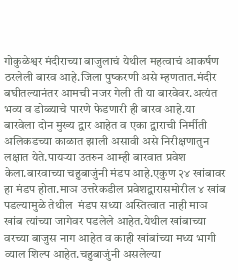गोकुळेश्वर मंदीराच्या बाजुलाचं येथील महत्वाचं आकर्षण ठरलेली बारव आहे.जिला पुष्करणी असे म्हणतात.मंदीर बघीतल्यानंतर आमची नजर गेली ती या बारवेवर.अत्यंत भव्य व डोळ्याचे पारणे फेडणारी ही बारव आहे.या बारवेला दोन मुख्य द्वार आहेत व एका द्वाराची निर्मीती अलिकडच्या काळात झाली असावी असे निरीक्षणातुन लक्षात येते.पायऱ्या उतरुन आम्ही बारवात प्रवेश केला.बारवाच्या चहुबाजुंनी मंडप आहे.एकुण २४ खांबावर हा मंडप होता.माञ उत्तरेकडील प्रवेशद्वारासमोरील ४ खांब पडल्यामुळे तेथील  मंडप सध्या अस्तित्वात नाही माञ खांब त्यांच्या जागेवर पडलेले आहेत.येथील खांबाच्या वरच्या बाजुस नाग आहेत व काही खांबांच्या मध्य भागी व्याल शिल्प आहेत.चहुबाजुंनी असलेल्या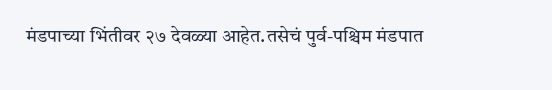मंडपाच्या भिंतीवर २७ देवळ्या आहेत.तसेचं पुर्व-पश्चिम मंडपात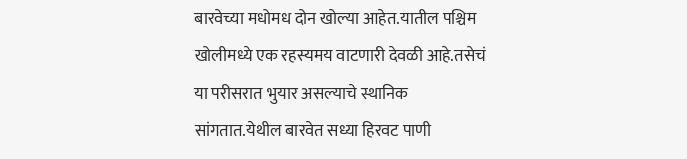बारवेच्या मधोमध दोन खोल्या आहेत.यातील पश्चिम खोलीमध्ये एक रहस्यमय वाटणारी देवळी आहे.तसेचं या परीसरात भुयार असल्याचे स्थानिक सांगतात.येथील बारवेत सध्या हिरवट पाणी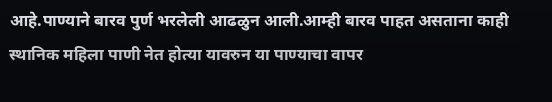आहे.पाण्याने बारव पुर्ण भरलेली आढळुन आली.आम्ही बारव पाहत असताना काही स्थानिक महिला पाणी नेत होत्या यावरुन या पाण्याचा वापर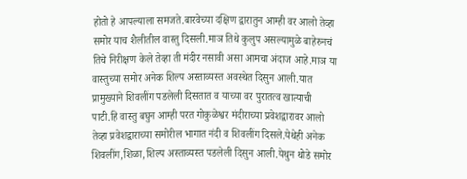होतो हे आपल्याला समजते.बारवेच्या दक्षिण द्वारातुन आम्ही वर आलो तेव्हा समोर याच शैलीतील वास्तु दिसली.माञ तिथे कुलुप असल्यामुळे बाहेरुनचं तिचे निरीक्षण केले तेव्हा ती मंदीर नसावी असा आमचा अंदाज आहे.माञ या वास्तुच्या समोर अनेक शिल्प अस्ताव्यस्त अवस्थेत दिसुन आली.यात प्रामुख्याने शिवलींग पडलेली दिसतात व याच्या वर पुरातत्व खात्याची पाटी.हि वास्तु बघुन आम्ही परत गोकुळेश्वर मंदीराच्या प्रवेशद्वारावर आलो तेव्हा प्रवेशद्वाराच्या समोरील भागात नंदी व शिवलींग दिसले.येथेही अनेक शिवलींग,शिळा,शिल्प अस्ताव्यस्त पडलेली दिसुन आली.येथुन थोडे समोर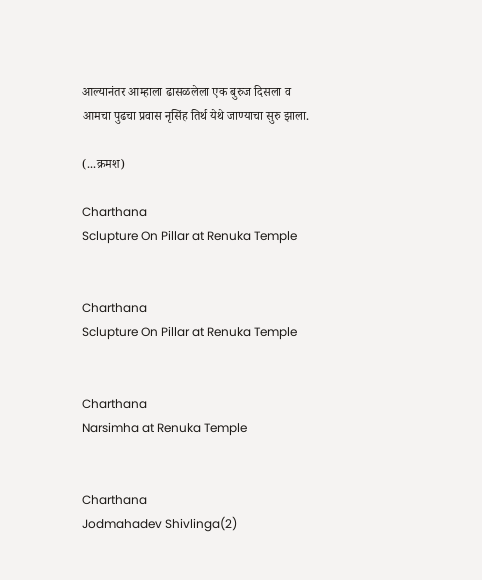आल्यानंतर आम्हाला ढासळलेला एक बुरुज दिसला व आमचा पुढचा प्रवास नृसिंह तिर्थ येथे जाण्याचा सुरु झाला.

(...क्रमश)

Charthana
Sclupture On Pillar at Renuka Temple


Charthana
Sclupture On Pillar at Renuka Temple


Charthana
Narsimha at Renuka Temple


Charthana
Jodmahadev Shivlinga(2)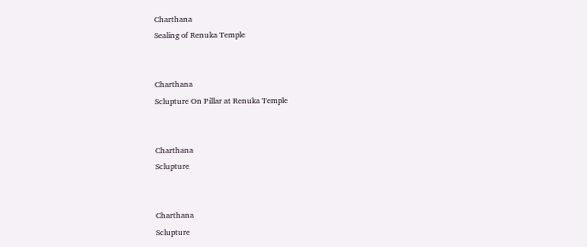Charthana
Sealing of Renuka Temple


Charthana
Sclupture On Pillar at Renuka Temple


Charthana
Sclupture


Charthana
Sclupture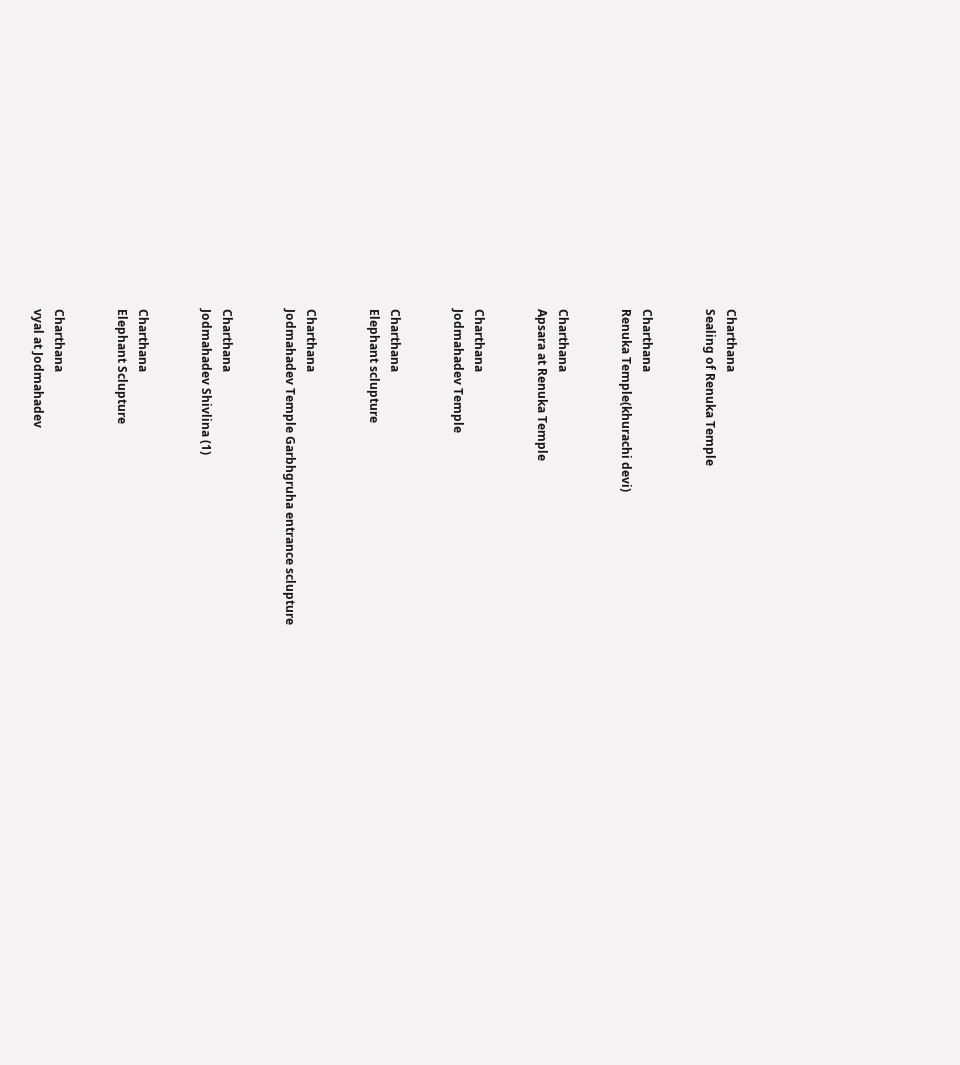Charthana
Sealing of Renuka Temple


Charthana
Renuka Temple(khurachi devi)


Charthana
Apsara at Renuka Temple


Charthana
Jodmahadev Temple


Charthana
Elephant sclupture


Charthana
Jodmahadev Temple Garbhgruha entrance sclupture


Charthana
Jodmahadev Shivlina (1)


Charthana
Elephant Sclupture


Charthana
vyal at Jodmahadev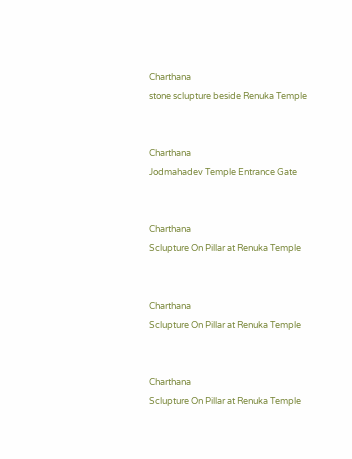Charthana
stone sclupture beside Renuka Temple


Charthana
Jodmahadev Temple Entrance Gate


Charthana
Sclupture On Pillar at Renuka Temple


Charthana
Sclupture On Pillar at Renuka Temple


Charthana
Sclupture On Pillar at Renuka Temple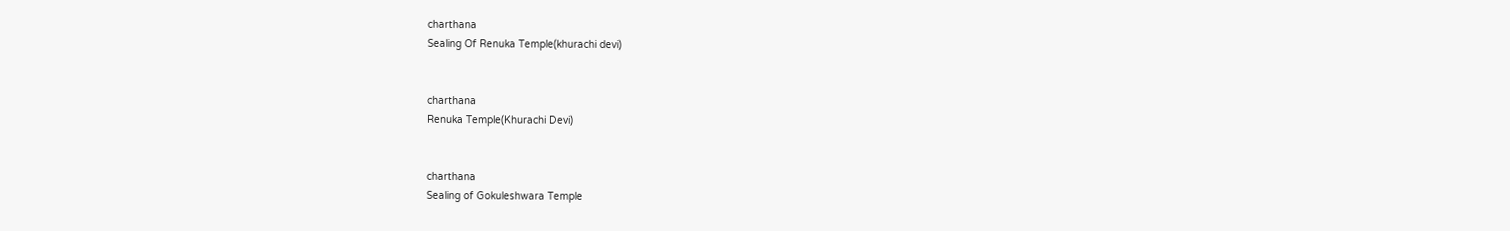charthana
Sealing Of Renuka Temple(khurachi devi)


charthana
Renuka Temple(Khurachi Devi)


charthana
Sealing of Gokuleshwara Temple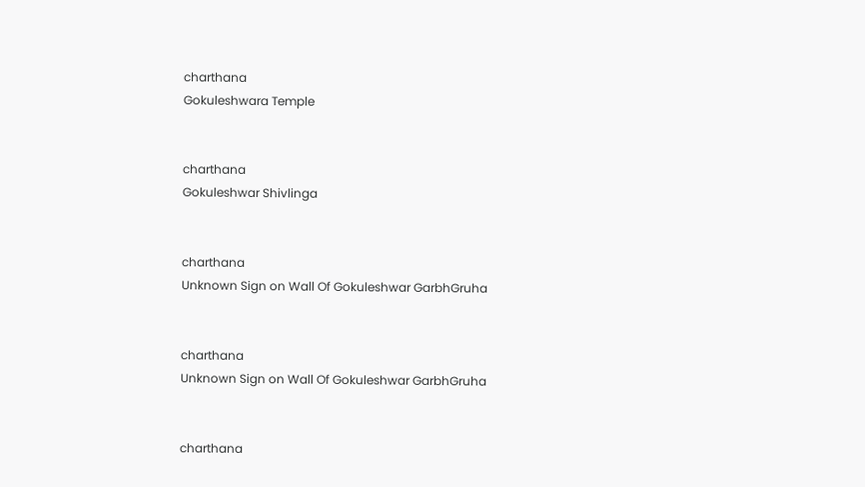charthana
Gokuleshwara Temple


charthana
Gokuleshwar Shivlinga


charthana
Unknown Sign on Wall Of Gokuleshwar GarbhGruha


charthana
Unknown Sign on Wall Of Gokuleshwar GarbhGruha


charthana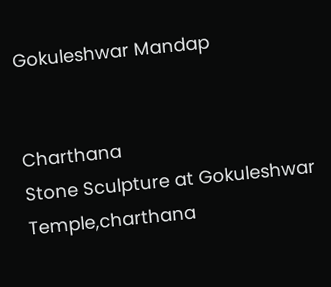Gokuleshwar Mandap


Charthana
Stone Sculpture at Gokuleshwar Temple,charthana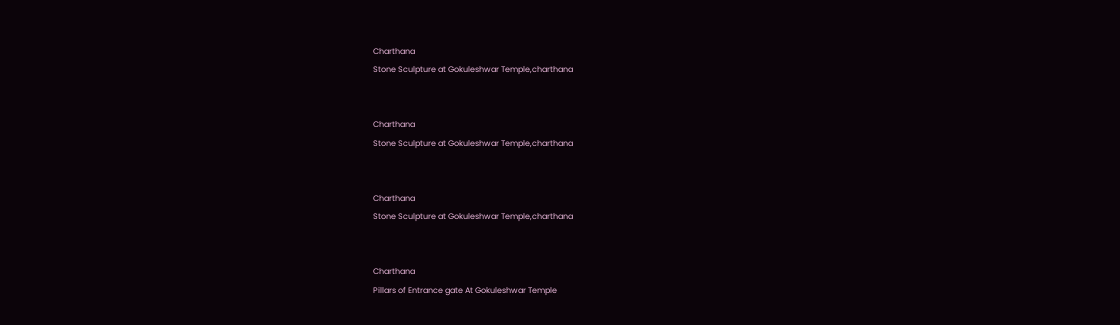Charthana
Stone Sculpture at Gokuleshwar Temple,charthana


Charthana
Stone Sculpture at Gokuleshwar Temple,charthana


Charthana
Stone Sculpture at Gokuleshwar Temple,charthana


Charthana
Pillars of Entrance gate At Gokuleshwar Temple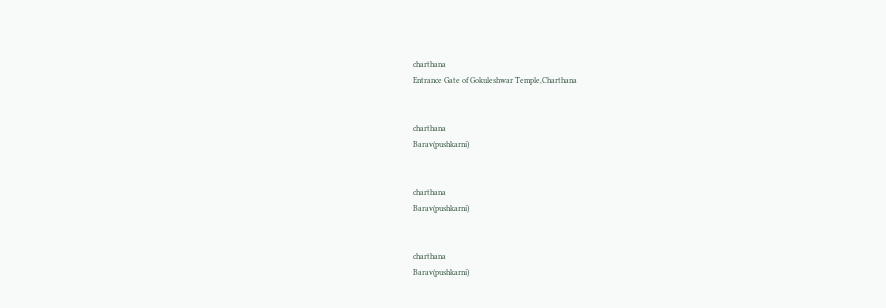charthana
Entrance Gate of Gokuleshwar Temple,Charthana


charthana
Barav(pushkarni)


charthana
Barav(pushkarni)


charthana
Barav(pushkarni)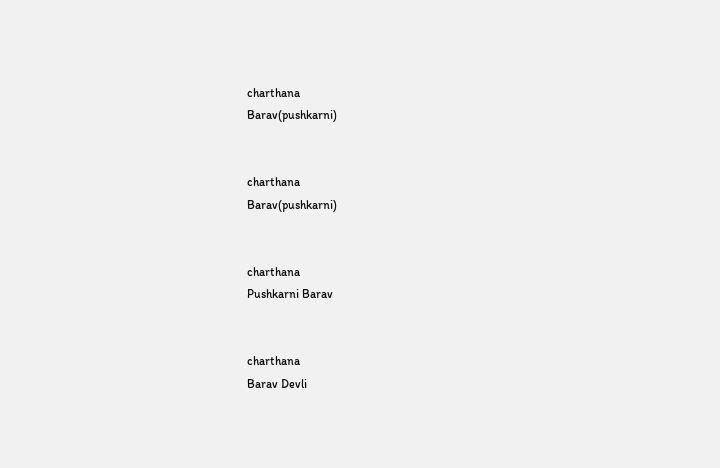charthana
Barav(pushkarni)


charthana
Barav(pushkarni)


charthana
Pushkarni Barav


charthana
Barav Devli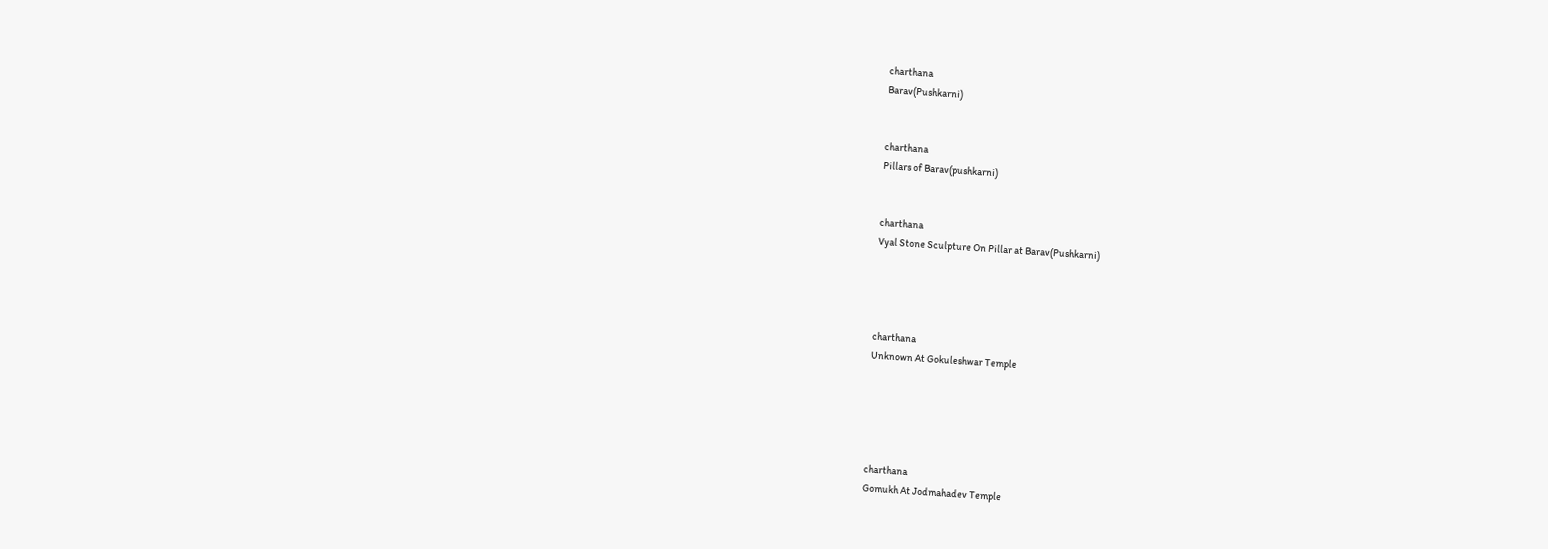charthana
Barav(Pushkarni)


charthana
Pillars of Barav(pushkarni)


charthana
Vyal Stone Sculpture On Pillar at Barav(Pushkarni)




charthana
Unknown At Gokuleshwar Temple





charthana
Gomukh At Jodmahadev Temple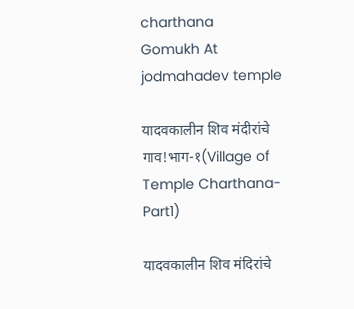charthana
Gomukh At jodmahadev temple

यादवकालीन शिव मंदीरांचे गाव!भाग-१(Village of Temple Charthana-Part1)

यादवकालीन शिव मंदिरांचे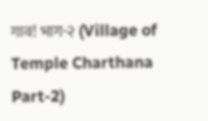गाव! भाग-२ (Village of Temple Charthana Part-2)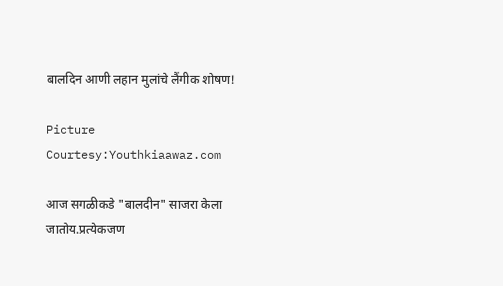बालदिन आणी लहान मुलांचे लैंगीक शोषण!

Picture Courtesy:Youthkiaawaz.com

आज सगळीकडे "बालदीन" साजरा केला जातोय.प्रत्येकजण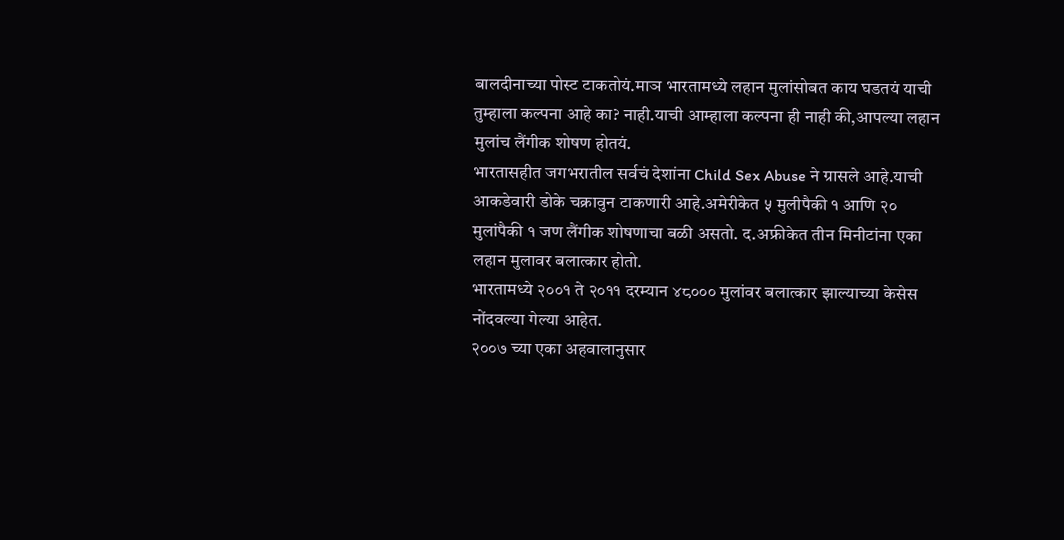बालदीनाच्या पोस्ट टाकतोयं.माञ भारतामध्ये लहान मुलांसोबत काय घडतयं याची तुम्हाला कल्पना आहे का? नाही.याची आम्हाला कल्पना ही नाही की,आपल्या लहान मुलांच लैंगीक शोषण होतयं.
भारतासहीत जगभरातील सर्वचं देशांना Child Sex Abuse ने ग्रासले आहे.याची आकडेवारी डोके चक्रावुन टाकणारी आहे.अमेरीकेत ५ मुलीपैकी १ आणि २० मुलांपैकी १ जण लैंगीक शोषणाचा बळी असतो. द.अफ्रीकेत तीन मिनीटांना एका लहान मुलावर बलात्कार होतो.
भारतामध्ये २००१ ते २०११ दरम्यान ४८००० मुलांवर बलात्कार झाल्याच्या केसेस नोंदवल्या गेल्या आहेत.
२००७ च्या एका अहवालानुसार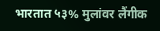भारतात ५३% मुलांवर लैंगीक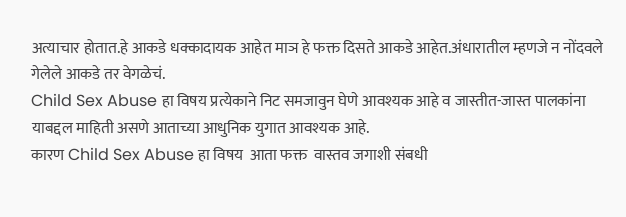अत्याचार होतात.हे आकडे धक्कादायक आहेत माञ हे फक्त दिसते आकडे आहेत.अंधारातील म्हणजे न नोंदवले गेलेले आकडे तर वेगळेचं.
Child Sex Abuse हा विषय प्रत्येकाने निट समजावुन घेणे आवश्यक आहे व जास्तीत-जास्त पालकांना याबद्दल माहिती असणे आताच्या आधुनिक युगात आवश्यक आहे.
कारण Child Sex Abuse हा विषय  आता फक्त  वास्तव जगाशी संबधी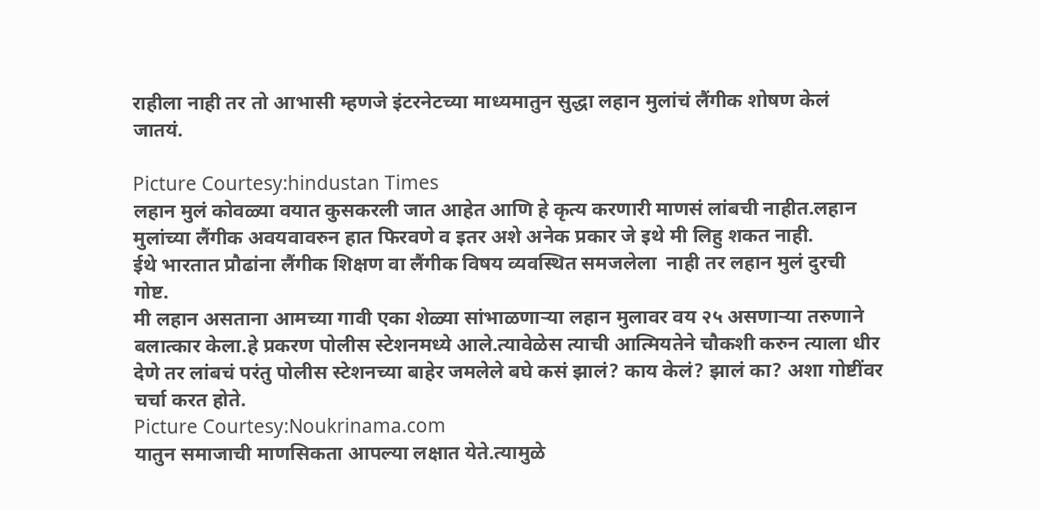राहीला नाही तर तो आभासी म्हणजे इंटरनेटच्या माध्यमातुन सुद्धा लहान मुलांचं लैंगीक शोषण केलं जातयं.

Picture Courtesy:hindustan Times
लहान मुलं कोवळ्या वयात कुसकरली जात आहेत आणि हे कृत्य करणारी माणसं लांबची नाहीत.लहान मुलांच्या लैंगीक अवयवावरुन हात फिरवणे व इतर अशे अनेक प्रकार जे इथे मी लिहु शकत नाही.
ईथे भारतात प्रौढांना लैंगीक शिक्षण वा लैंगीक विषय व्यवस्थित समजलेला  नाही तर लहान मुलं दुरची गोष्ट.
मी लहान असताना आमच्या गावी एका शेळ्या सांभाळणाऱ्या लहान मुलावर वय २५ असणाऱ्या तरुणाने बलात्कार केला.हे प्रकरण पोलीस स्टेशनमध्ये आले.त्यावेळेस त्याची आत्मियतेने चौकशी करुन त्याला धीर देणे तर लांबचं परंतु पोलीस स्टेशनच्या बाहेर जमलेले बघे कसं झालं? काय केलं? झालं का? अशा गोष्टींवर चर्चा करत होते.
Picture Courtesy:Noukrinama.com
यातुन समाजाची माणसिकता आपल्या लक्षात येते.त्यामुळे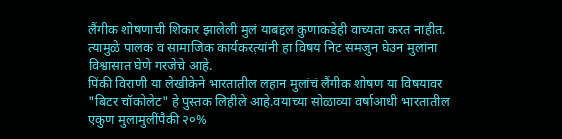लैंगीक शोषणाची शिकार झालेली मुलं याबद्दल कुणाकडेही वाच्यता करत नाहीत.
त्यामुळे पालक व सामाजिक कार्यकरत़्यांनी हा विषय निट समजुन घेउन मुलांना विश्वासात घेणे गरजेचे आहे.
पिंकी विराणी या लेखीकेने भारतातील लहान मुलांचं लैंगीक शोषण या विषयावर "बिटर चॉकोलेट" हे पुस्तक लिहीले आहे.वयाच्या सोळाव्या वर्षाआधी भारतातील एकुण मुलामुलींपैकी २०%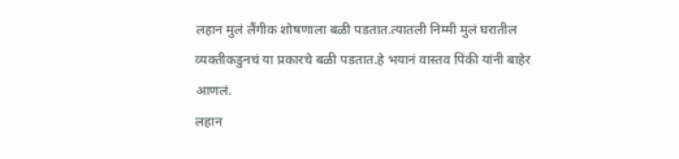लहान मुलं लैंगीक शोषणाला बळी पडतात.त्यातली निम्मी मुलं घरातील व्यक्तीकडुनचं या प्रकारचे बळी पडतात.हे भयानं वास्तव पिंकी यांनी बाहेर आणलं.
लहान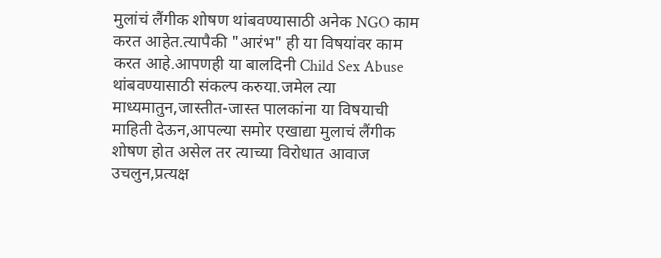मुलांचं लैंगीक शोषण थांबवण्यासाठी अनेक NGO काम करत आहेत.त्यापैकी "आरंभ" ही या विषयांवर काम करत आहे.आपणही या बालदिनी Child Sex Abuse थांबवण्यासाठी संकल्प करुया.जमेल त्या माध्यमातुन,जास्तीत-जास्त पालकांना या विषयाची माहिती देऊन,आपल्या समोर एखाद्या मुलाचं लैंगीक शोषण होत असेल तर त्याच्या विरोधात आवाज उचलुन,प्रत्यक्ष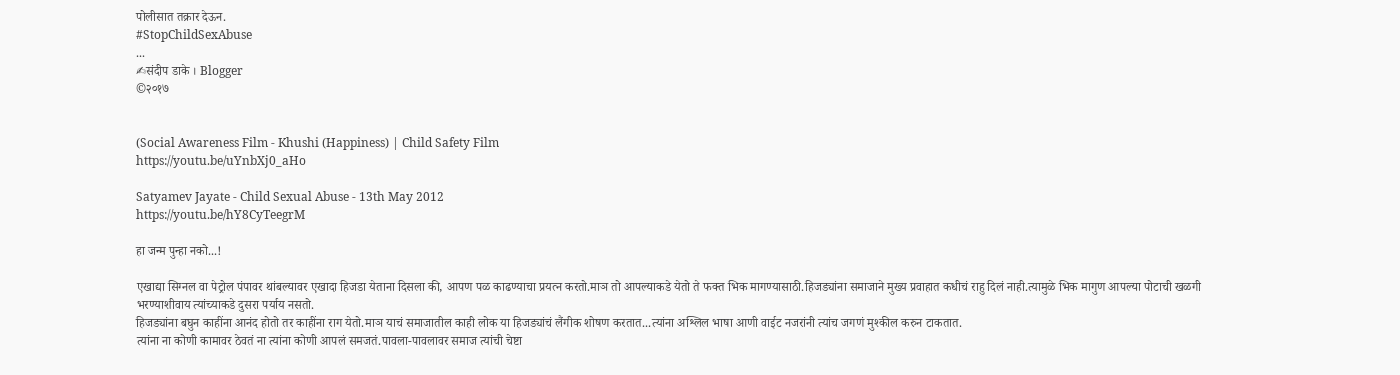पोलीसात तक्रार देऊन.
#StopChildSexAbuse
...
✍संदीप डाके । Blogger
©२०१७


(Social Awareness Film - Khushi (Happiness) | Child Safety Film
https://youtu.be/uYnbXj0_aHo

Satyamev Jayate - Child Sexual Abuse - 13th May 2012
https://youtu.be/hY8CyTeegrM

हा जन्म पुन्हा नको...!

एखाद्या सिग्नल वा पेट्रोल पंपावर थांबल्यावर एखादा हिजडा येताना दिसला की, आपण पळ काढण्याचा प्रयत्न करतो.माञ तो आपल्याकडे येतो ते फक्त भिक मागण्यासाठी.हिजड्यांना समाजाने मुख्य प्रवाहात कधीचं राहु दिलं नाही.त्यामुळे भिक मागुण आपल्या पोटाची खळगी भरण्याशीवाय त्यांच्याकडे दुसरा पर्याय नसतो.
हिजड्यांना बघुन काहींना आनंद होतो तर काहींना राग येतो.माञ याचं समाजातील काही लोक या हिजड्यांचं लैंगीक शोषण करतात...त्यांना अश्लिल भाषा आणी वाईट नजरांनी त्यांच जगणं मुश्कील करुन टाकतात.
त्यांना ना कोणी कामावर ठेवतं ना त्यांना कोणी आपलं समजतं.पावला-पावलावर समाज त्यांची चेष्टा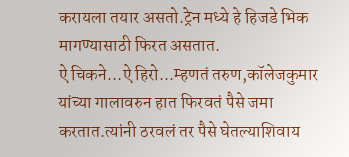करायला तयार असतो.ट्रेन मध्ये हे हिजडे भिक मागण्यासाठी फिरत असतात.
ऐ चिकने...ऐ हिरो...म्हणतं तरुण,कॉलेजकुमार यांच्या गालावरुन हात फिरवतं पैसे जमा करतात.त्यांनी ठरवलं तर पैसे घेतल्याशिवाय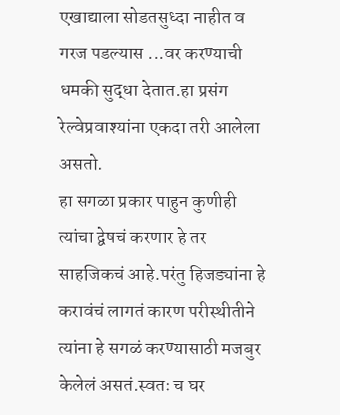एखाद्याला सोडतसुध्दा नाहीत व गरज पडल्यास ...वर करण्याची धमकी सुद्धा देतात.हा प्रसंग रेल्वेप्रवाश्यांना एकदा तरी आलेला असतो.
हा सगळा प्रकार पाहुन कुणीही त्यांचा द्वेषचं करणार हे तर साहजिकचं आहे.परंतु हिजड्यांना हे करावंचं लागतं कारण परीस्थीतीने त्यांना हे सगळं करण्यासाठी मजबुर केलेलं असतं.स्वतः च घर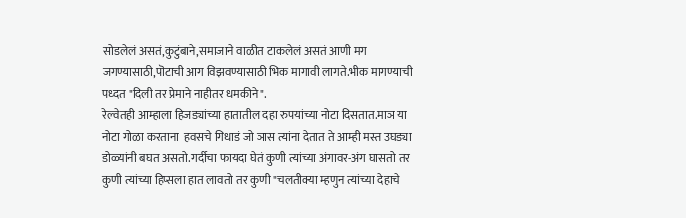सोडलेलं असतं,कुटुंबाने,समाजाने वाळीत टाकलेलं असतं आणी मग जगण्यासाठी,पॊटाची आग विझवण्यासाठी भिक मागावी लागते.भीक मागण्याची पध्दत "दिली तर प्रेमाने नाहीतर धमकीने".
रेल्वेतही आम्हाला हिजड्यांच्या हातातील दहा रुपयांच्या नोटा दिसतात.माञ या नोटा गोळा करताना  हवसचे गिधाडं जो ञास त्यांना देतात ते आम्ही मस्त उघड्या डोळ्यांनी बघत असतो.गर्दीचा फायदा घेतं कुणी त्यांच्या अंगावर-अंग घासतो तर कुणी त्यांच्या हिप्सला हात लावतो तर कुणी "चलतीक्या म्हणुन त्यांच्या देहाचे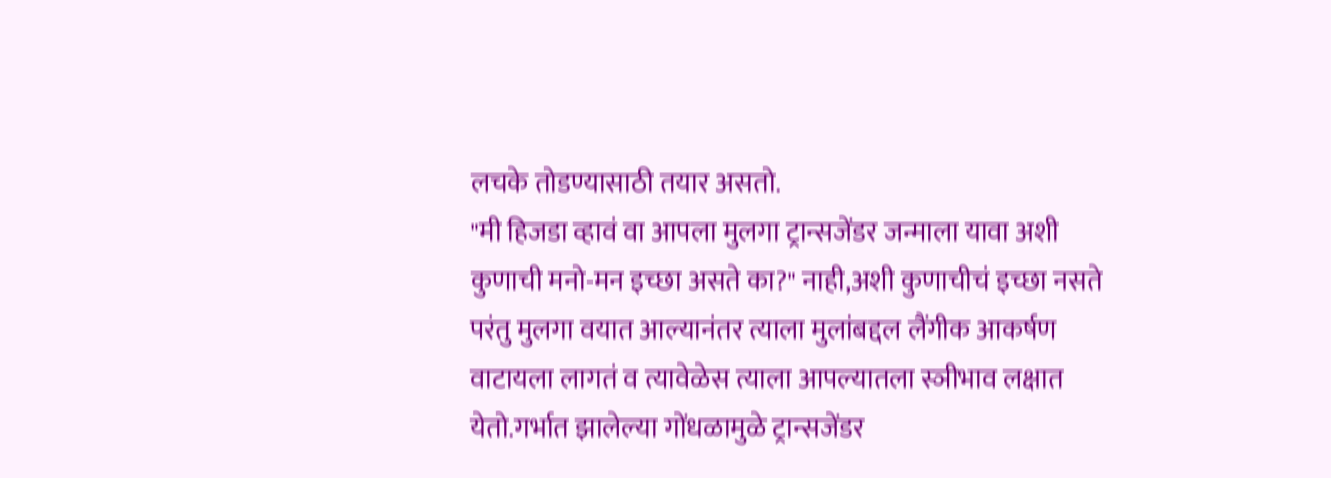लचके तोडण्यासाठी तयार असतो.
"मी हिजडा व्हावं वा आपला मुलगा ट्रान्सजेंडर जन्माला यावा अशी कुणाची मनो-मन इच्छा असते का?" नाही,अशी कुणाचीचं इच्छा नसते परंतु मुलगा वयात आल्यानंतर त्याला मुलांबद्दल लैंगीक आकर्षण वाटायला लागतं व त्यावेळेस त्याला आपल्यातला स्ञीभाव लक्षात येतो.गर्भात झालेल्या गोंधळामुळे ट्रान्सजेंडर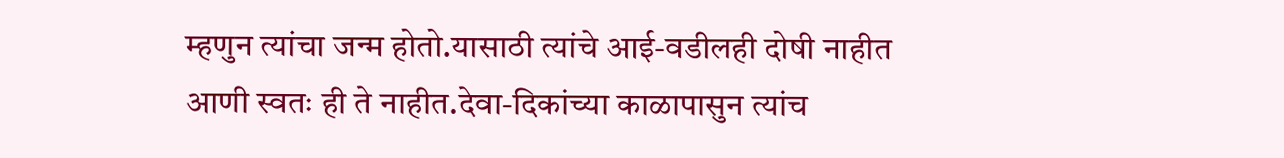म्हणुन त्यांचा जन्म होतो.यासाठी त्यांचे आई-वडीलही दोषी नाहीत आणी स्वतः ही ते नाहीत.देवा-दिकांच्या काळापासुन त्यांच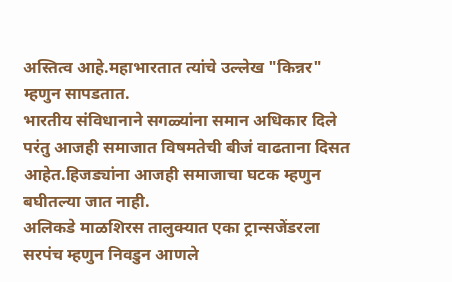अस्तित्व आहे.महाभारतात त्यांचे उल्लेख "किन्नर" म्हणुन सापडतात.
भारतीय संविधानाने सगळ्यांना समान अधिकार दिले परंतु आजही समाजात विषमतेची बीजं वाढताना दिसत आहेत.हिजड्यांना आजही समाजाचा घटक म्हणुन बघीतल्या जात नाही.
अलिकडे माळशिरस तालुक्यात एका ट्रान्सजेंडरला सरपंच म्हणुन निवडुन आणले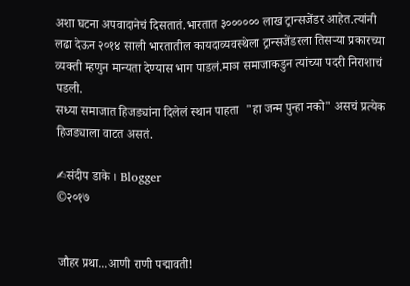अशा घटना अपवादानेचं दिसतातं.भारतात ३०००००० लाख ट्रान्सजेंडर आहेत.त्यांनी लढा देऊन २०१४ साली भारतातील कायदाव्यवस्थेला ट्रान्सजेंडरला तिसऱ्या प्रकारच्या व्यक्ती म्हणुन मान्यता देण्यास भाग पाडलं.माञ समाजाकडुन त्यांच्या पदरी निराशाचं पडली.
सध्या समाजात हिजड्यांना दिलेलं स्थान पाहता  "हा जन्म पुन्हा नको" असचं प्रत्येक हिजड्याला वाटत असतं.

✍संदीप डाके । Blogger
©२०१७


जौहर प्रथा...आणी राणी पद्मावती!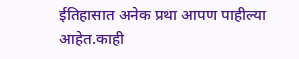ईतिहासात अनेक प्रथा आपण पाहील्या आहेत.काही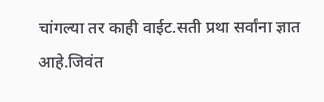चांगल्या तर काही वाईट.सती प्रथा सर्वांना ज्ञात आहे.जिवंत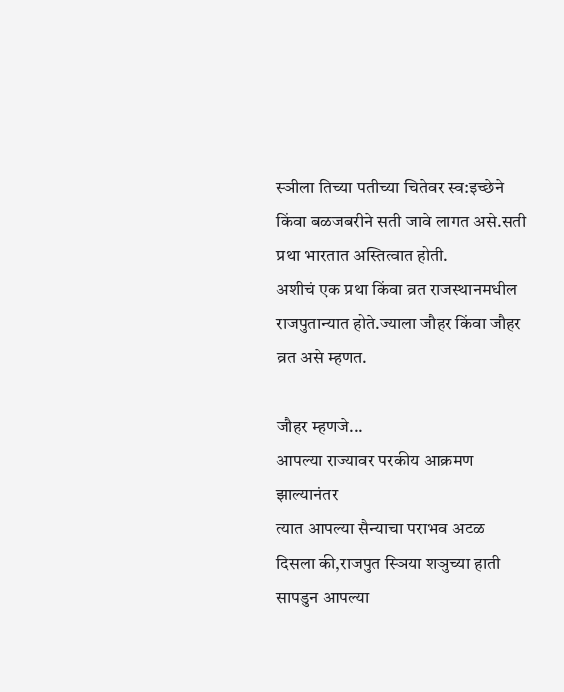स्ञीला तिच्या पतीच्या चितेवर स्व:इच्छेने किंवा बळजबरीने सती जावे लागत असे.सती प्रथा भारतात अस्तित्वात होती.
अशीचं एक प्रथा किंवा व्रत राजस्थानमधील राजपुतान्यात होते.ज्याला जौहर किंवा जौहर व्रत असे म्हणत.

जौहर म्हणजे...
आपल्या राज्यावर परकीय आक्रमण झाल्यानंतर
त्यात आपल्या सैन्याचा पराभव अटळ दिसला की,राजपुत स्ञिया शञुच्या हाती सापडुन आपल्या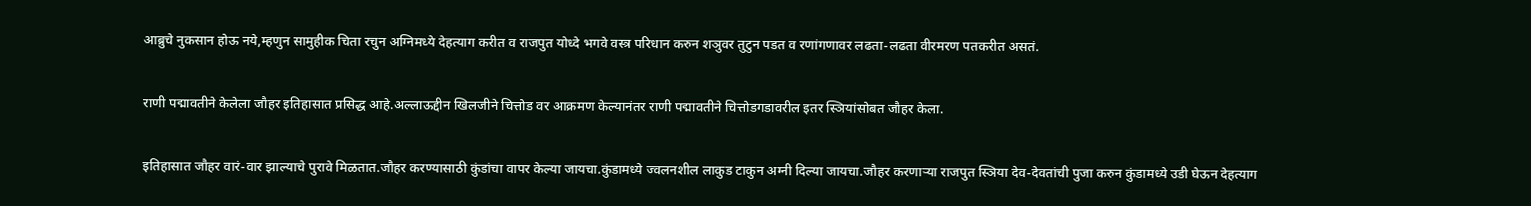आब्रुचे नुकसान होऊ नये,म्हणुन सामुहीक चिता रचुन अग्निमध्ये देहत्याग करीत व राजपुत योध्दे भगवे वस्त्र परिधान करुन शञुवर तुटुन पडत व रणांगणावर लढता-लढता वीरमरण पतकरीत असतं.

राणी पद्मावतीने केलेला जौहर इतिहासात प्रसिद्ध आहे.अल्लाऊद्दीन खिलजीने चित्तोड वर आक्रमण केल्यानंतर राणी पद्मावतीने चित्तोडगडावरील इतर स्ञियांसोबत जौहर केला.

इतिहासात जौहर वारं-वार झाल्याचे पुरावे मिळतात.जौहर करण्यासाठी कुंडांचा वापर केल्या जायचा.कुंडामध्ये ज्वलनशील लाकुड टाकुन अग्नी दिल्या जायचा.जौहर करणाऱ्या राजपुत स्ञिया देव-देवतांची पुजा करुन कुंडामध्ये उडी घेऊन देहत्याग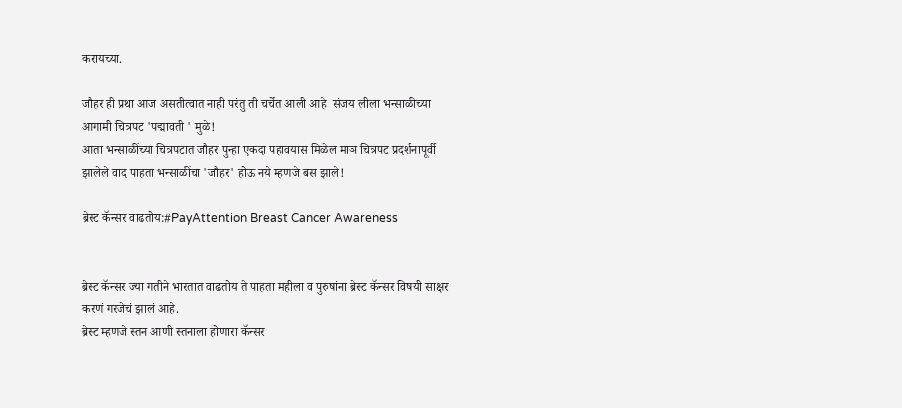करायच्या.

जौहर ही प्रथा आज असतीत्वात नाही परंतु ती चर्चेत आली आहे  संजय लीला भन्साळीच्या आगामी चित्रपट 'पद्मावती ' मुळे!
आता भन्साळींच्या चित्रपटात जौहर पुन्हा एकदा पहावयास मिळेल माञ चित्रपट प्रदर्शनापूर्वी झालेले वाद पाहता भन्साळींचा 'जौहर' होऊ नये म्हणजे बस झाले!

ब्रेस्ट कॅन्सर वाढतोय:#PayAttention Breast Cancer Awareness


ब्रेस्ट कॅन्सर ज्या गतीने भारतात वाढतोय ते पाहता महीला व पुरुषांना ब्रेस्ट कॅन्सर विषयी साक्षर करणं गरजेचं झालं आहे.
ब्रेस्ट म्हणजे स्तन आणी स्तनाला होणारा कॅन्सर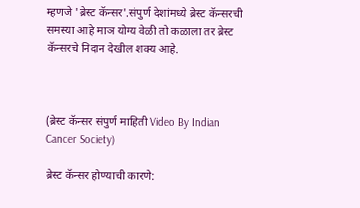म्हणजे 'ब्रेस्ट कॅन्सर'.संपुर्ण देशांमध्ये ब्रेस्ट कॅन्सरची समस्या आहे माञ योग्य वेळी तो कळाला तर ब्रेस्ट कॅन्सरचे निदान देखील शक्य आहे.



(ब्रेस्ट कॅन्सर संपुर्ण माहिती Video By Indian Cancer Society)

ब्रेस्ट कॅन्सर होण्याची कारणे: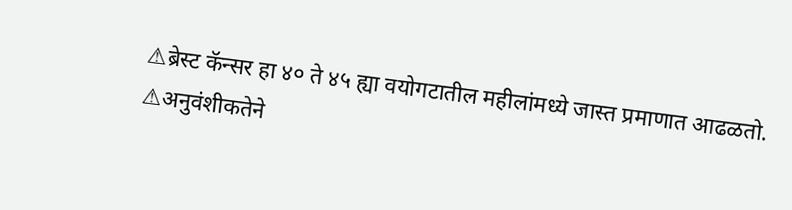⚠ब्रेस्ट कॅन्सर हा ४० ते ४५ ह्या वयोगटातील महीलांमध्ये जास्त प्रमाणात आढळतो.
⚠अनुवंशीकतेने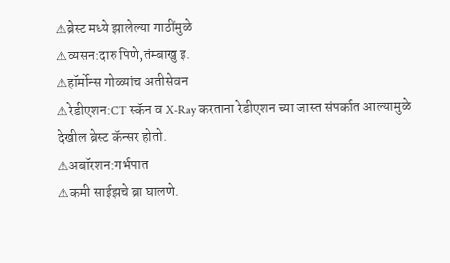⚠ब्रेस्ट मध्ये झालेल्या गाठींमुळे
⚠व्यसन:दारु पिणे,तंम्बाखु इ.
⚠हॉर्मोन्स गोळ्यांच अतीसेवन
⚠रेडीएशन:CT स्कॅन व X-Ray करताना रेडीएशन च्या जास्त संपर्कात आल्यामुळे देखील ब्रेस्ट कॅन्सर होतो.
⚠अबॉरशन:गर्भपात
⚠कमी साईझचे ब्रा घालणे.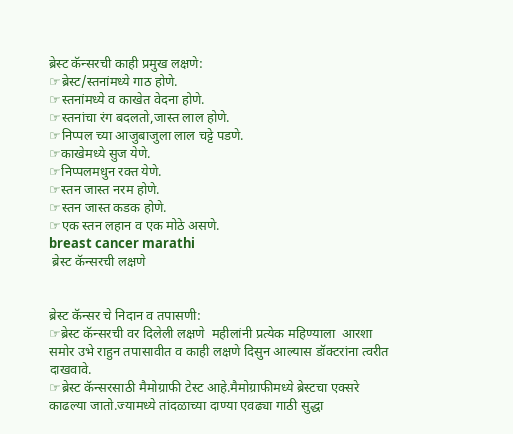ब्रेस्ट कॅन्सरची काही प्रमुख लक्षणे:
☞ब्रेस्ट/स्तनांमध्ये गाठ होणे.
☞स्तनांमध्ये व काखेत वेदना होणे.
☞स्तनांचा रंग बदलतो,जास्त लाल होणे.
☞निप्पल च्या आजुबाजुला लाल चट्टे पडणे.
☞काखेमध्ये सुज येणे.
☞निप्पलमधुन रक्त येणे.
☞स्तन जास्त नरम होणे.
☞स्तन जास्त कडक होणे.
☞एक स्तन लहान व एक मोठे असणे.
breast cancer marathi
 ब्रेस्ट कॅन्सरची लक्षणे


ब्रेस्ट कॅन्सर चे निदान व तपासणी:
☞ब्रेस्ट कॅन्सरची वर दिलेली लक्षणे  महीलांनी प्रत्येक महिण्याला  आरशा समोर उभे राहुन तपासावीत व काही लक्षणे दिसुन आल्यास डॉक्टरांना त्वरीत दाखवावे.
☞ब्रेस्ट कॅन्सरसाठी मैमोग्राफी टेस्ट आहे.मैमोग्राफीमध्ये ब्रेस्टचा एक्सरे काढल्या जातो.ज्यामध्ये तांदळाच्या दाण्या एवढ्या गाठी सुद्धा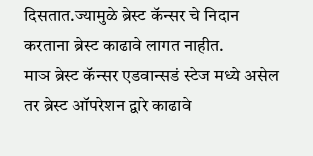दिसतात.ज्यामुळे ब्रेस्ट कॅन्सर चे निदान करताना ब्रेस्ट काढावे लागत नाहीत.
माञ ब्रेस्ट कॅन्सर एडवान्सडं स्टेज मध्ये असेल तर ब्रेस्ट ऑपरेशन द्वारे काढावे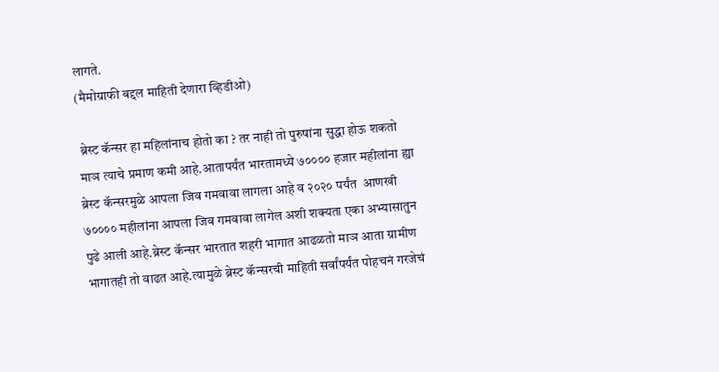लागते.
(मैमोग्राफी बद्दल माहिती देणारा व्हिडीओ)

 ब्रेस्ट कॅन्सर हा महिलांनाच होतो का ? तर नाही तो पुरुषांना सुद्धा होऊ शकतो माञ त्याचे प्रमाण कमी आहे.आतापर्यंत भारतामध्ये ७०००० हजार महीलांना ह्या ब्रेस्ट कॅन्सरमुळे आपला जिव गमवावा लागला आहे व २०२० पर्यंत  आणखी ७०००० महीलांना आपला जिव गमवावा लागेल अशी शक्यता एका अभ्यासातुन पुढे आली आहे.ब्रेस्ट कॅन्सर भारतात शहरी भागात आढळतो माञ आता ग्रामीण भागातही तो वाढत आहे.त्यामुळे ब्रेस्ट कॅन्सरची माहिती सर्वांपर्यंत पोहचनं गरजेचं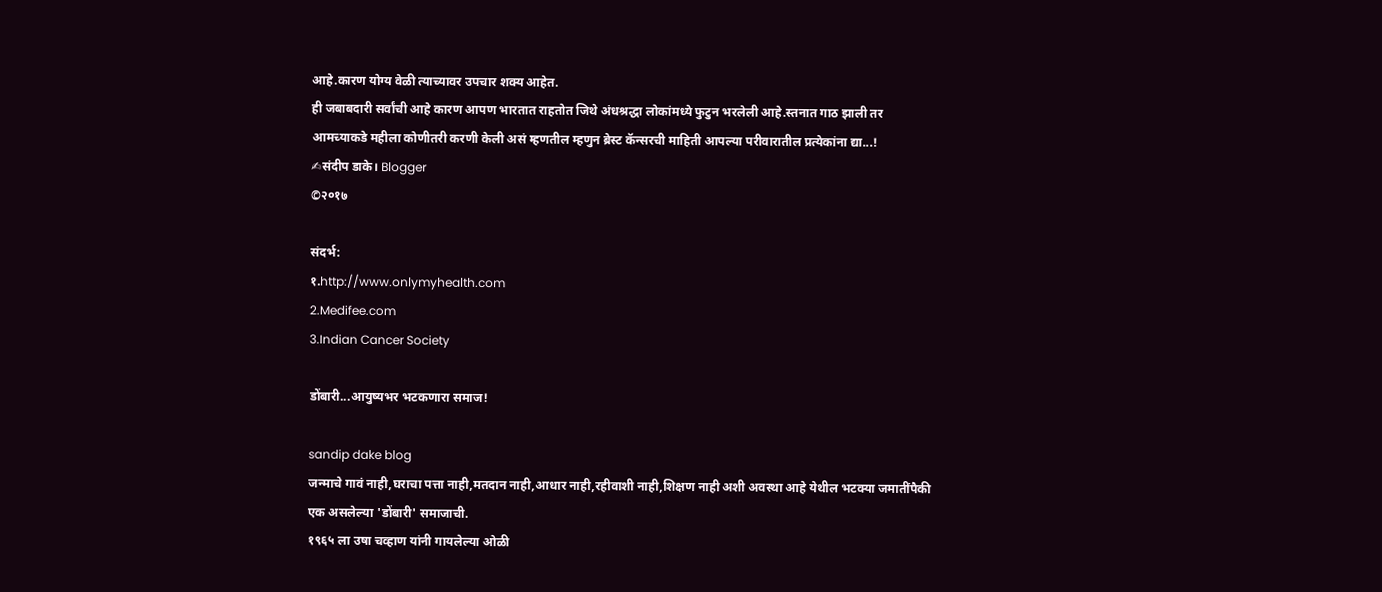आहे.कारण योग्य वेळी त्याच्यावर उपचार शक्य आहेत.
ही जबाबदारी सर्वांची आहे कारण आपण भारतात राहतोत जिथे अंधश्रद्धा लोकांमध्ये फुटुन भरलेली आहे.स्तनात गाठ झाली तर आमच्याकडे महीला कोणीतरी करणी केली असं म्हणतील म्हणुन ब्रेस्ट कॅन्सरची माहिती आपल्या परीवारातील प्रत्येकांना द्या...!
✍संदीप डाके। Blogger
©२०१७

संदर्भ:
१.http://www.onlymyhealth.com
2.Medifee.com
3.Indian Cancer Society

डोंबारी...आयुष्यभर भटकणारा समाज!

sandip dake blog
जन्माचे गावं नाही,घराचा पत्ता नाही,मतदान नाही,आधार नाही,रहीवाशी नाही,शिक्षण नाही अशी अवस्था आहे येथील भटक्या जमातींपैकी एक असलेल्या 'डोंबारी' समाजाची.
१९६५ ला उषा चव्हाण यांनी गायलेल्या ओळी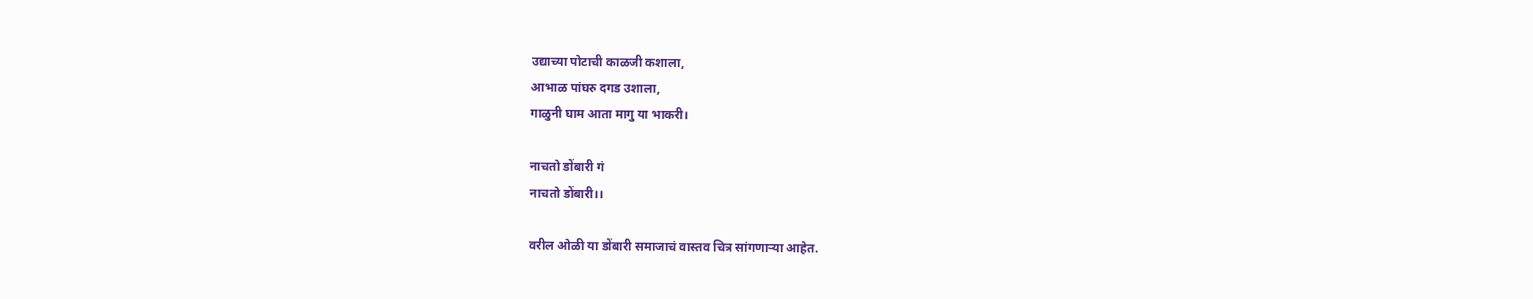उद्याच्या पोटाची काळजी कशाला,
आभाळ पांघरु दगड उशाला,
गाळुनी घाम आता मागु या भाकरी।

नाचतो डोंबारी गं
नाचतो डोंबारी।।

वरील ओळी या डोंबारी समाजाचं वास्तव चित्र सांगणाऱ्या आहेत.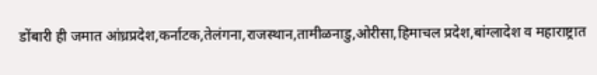डोंबारी ही जमात आंध्रप्रदेश,कर्नाटक,तेलंगना,राजस्थान,तामीळनाडु,ओरीसा,हिमाचल प्रदेश,बांग्लादेश व महाराष्ट्रात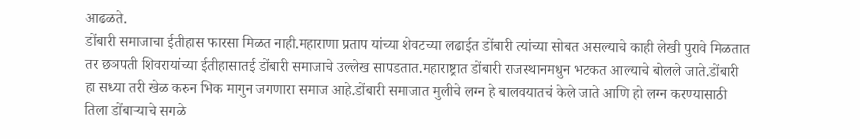आढळते.
डोंबारी समाजाचा ईतीहास फारसा मिळत नाही.महाराणा प्रताप यांच्या शेवटच्या लढाईत डोंबारी त्यांच्या सोबत असल्याचे काही लेखी पुरावे मिळतात तर छञपती शिवरायांच्या ईतीहासातई डोंबारी समाजाचे उल्लेख सापडतात.महाराष्ट्रात डोंबारी राजस्थानमधुन भटकत आल्याचे बोलले जाते.डोंबारी हा सध्या तरी खेळ करुन भिक मागुन जगणारा समाज आहे.डोंबारी समाजात मुलीचे लग्न हे बालवयातचं केले जाते आणि हो लग्न करण्यासाठी तिला डोंबाऱ्याचे सगळे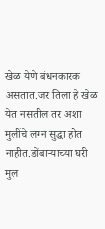खेळ येणे बंधनकारक असतात.जर तिला हे खेळ येत नसतील तर अशा मुलींचे लग्न सुद्धा होत नाहीत.डोंबाऱ्याच्या घरी मुल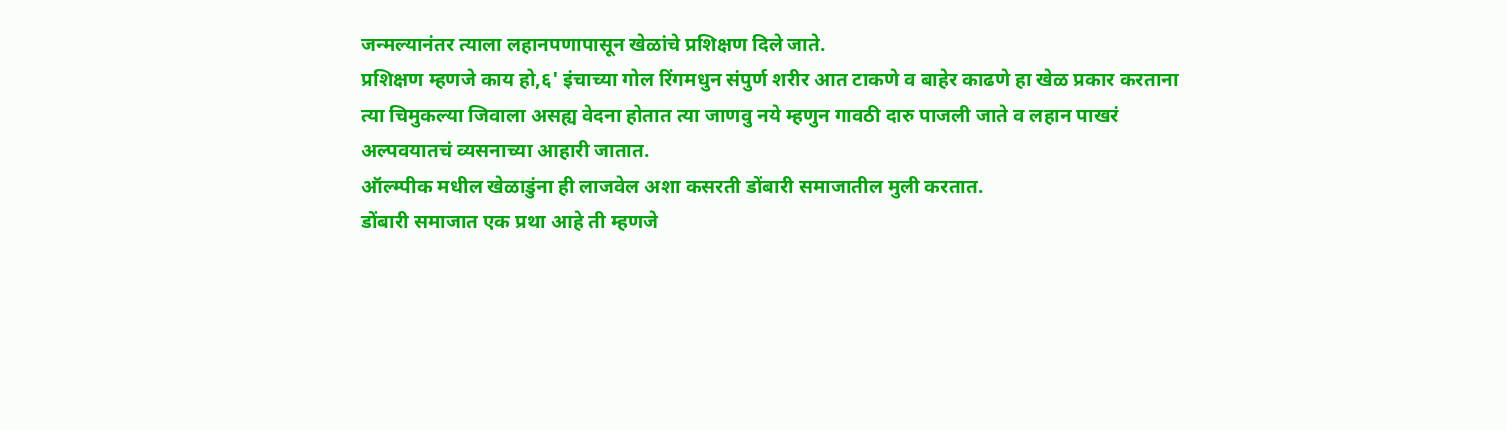जन्मल्यानंतर त्याला लहानपणापासून खेळांचे प्रशिक्षण दिले जाते.
प्रशिक्षण म्हणजे काय हो,६' इंचाच्या गोल रिंगमधुन संपुर्ण शरीर आत टाकणे व बाहेर काढणे हा खेळ प्रकार करताना त्या चिमुकल्या जिवाला असह्य वेदना होतात त्या जाणवु नये म्हणुन गावठी दारु पाजली जाते व लहान पाखरं अल्पवयातचं व्यसनाच्या आहारी जातात.
ऑल्म्पीक मधील खेळाडुंना ही लाजवेल अशा कसरती डोंबारी समाजातील मुली करतात.
डोंबारी समाजात एक प्रथा आहे ती म्हणजे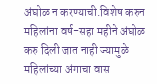अंघोळ न करण्याची.विशेष करुन महिलांना वर्ष-सहा महीने अंघोळ करु दिली जात नाही ज्यामुळे महिलांच्या अंगाचा वास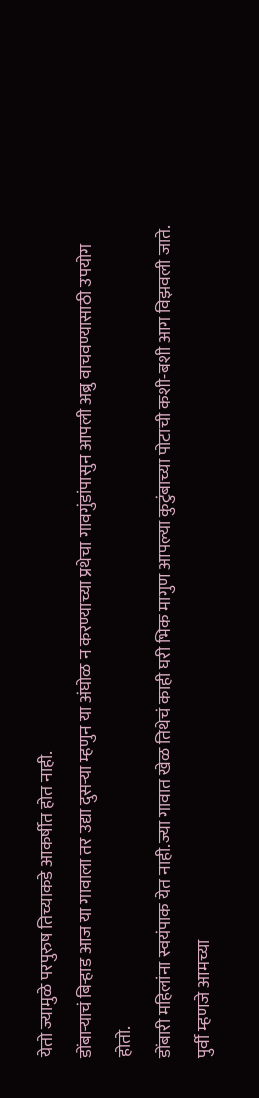येतो ज्यामुळे परपुरुष तिच्याकडे आकर्षीत होत नाही.
डोंबाऱ्याचं बिऱ्हाड आज या गावाला तर उद्या दुसऱ्या म्हणुन या अंघोळ न करण्याच्या प्रथेचा गावगुंडांपासुन आपली अब्रु वाचवण्यासाठी उपयोग होतो.
डोंबारी महिलांना स्वयंपाक येत नाही.ज्या गावात खेळ तिथेचं काही घरी भिक मागुण आपल्या कुटुंबाच्या पोटाची कशी-बशी आग विझवली जाते.
पुर्वी म्हणजे आमच्या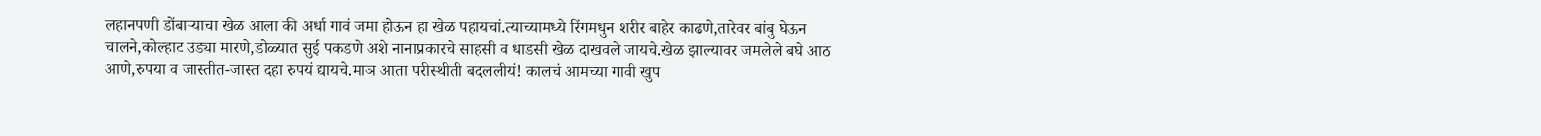लहानपणी डोंबाऱ्याचा खेळ आला की अर्धा गावं जमा होऊन हा खेळ पहायचां.त्याच्यामध्ये रिंगमधुन शरीर बाहेर काढणे,तारेवर बांबु घेऊन चालने,कोल्हाट उड्या मारणे,डोळ्यात सुई पकडणे अशे नानाप्रकारचे साहसी व धाडसी खेळ दाखवले जायचे.खेळ झाल्यावर जमलेले बघे आठ आणे,रुपया व जास्तीत-जास्त दहा रुपयं द्यायचे.माञ आता परीस्थीती बदललीयं! कालचं आमच्या गावी खुप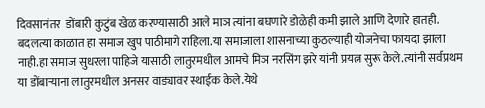दिवसानंतर  डोंबारी कुटुंब खेळ करण्यासाठी आले माञ त्यांना बघणारे डोळेही कमी झाले आणि देणारे हातही.
बदलत्या काळात हा समाज खुप पाठीमागे राहिला.या समाजाला शासनाच्या कुठल्याही योजनेचा फायदा झाला नाही.हा समाज सुधरला पाहिजे यासाठी लातुरमधील आमचे मिञ नरसिंग झरे यांनी प्रयत्न सुरू केले.त्यांनी सर्वप्रथम या डोंबाऱ्याना लातुरमधील अनसर वाड्यावर स्थाईक केले.येथे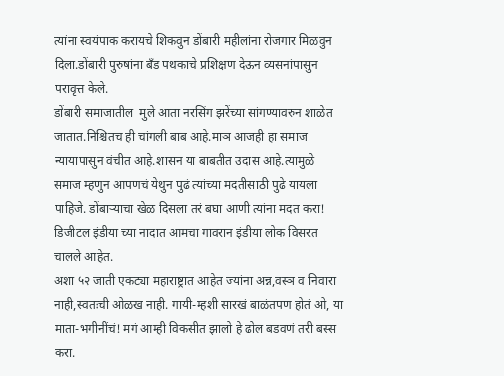त्यांना स्वयंपाक करायचे शिकवुन डोंबारी महीलांना रोजगार मिळवुन दिला.डोंबारी पुरुषांना बॅंड पथकाचे प्रशिक्षण देऊन व्यसनांपासुन परावृत्त केले.
डोंबारी समाजातील  मुले आता नरसिंग झरेंच्या सांगण्यावरुन शाळेत जातात.निश्चितच ही चांगली बाब आहे.माञ आजही हा समाज न्यायापासुन वंचीत आहे.शासन या बाबतीत उदास आहे.त्यामुळे  समाज म्हणुन आपणचं येथुन पुढं त्यांच्या मदतीसाठी पुढे यायला पाहिजे. डोंबाऱ्याचा खेळ दिसला तरं बघा आणी त्यांना मदत करा! डिजीटल इंडीया च्या नादात आमचा गावरान इंडीया लोक विसरत चालले आहेत.
अशा ५२ जाती एकट्या महाराष्ट्रात आहेत ज्यांना अन्न,वस्ञ व निवारा नाही,स्वतःची ओळख नाही. गायी-म्हशी सारखं बाळंतपण होतं ओ, या माता-भगीनींचं! मगं आम्ही विकसीत झालो हे ढोल बडवणं तरी बस्स करा.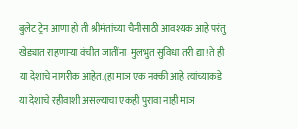बुलेट ट्रेन आणा हो ती श्रीमंतांच्या चैनीसाठी आवश्यक आहे परंतु खेड्यात राहणाऱ्या वंचीत जातींना  मुलभुत सुविधा तरी द्या!ते ही या देशाचे नागरीक आहेत.(हा माञ एक नक्की आहे त्यांच्याकडे या देशाचे रहीवाशी असल्याचा एकही पुरावा नाही माञ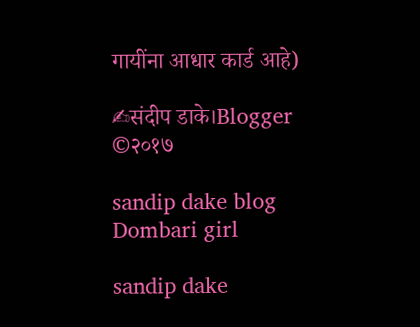गायींना आधार कार्ड आहे)

✍संदीप डाके।Blogger
©२०१७

sandip dake blog
Dombari girl

sandip dake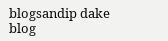blogsandip dake blog